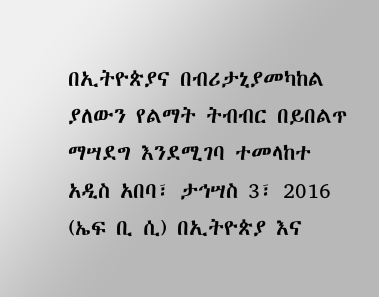በኢትዮጵያና በብሪታኒያመካከል ያለውን የልማት ትብብር በይበልጥ ማሣደግ እንደሚገባ ተመላከተ
አዲስ አበባ፣ ታኅሣስ 3፣ 2016 (ኤፍ ቢ ሲ) በኢትዮጵያ እና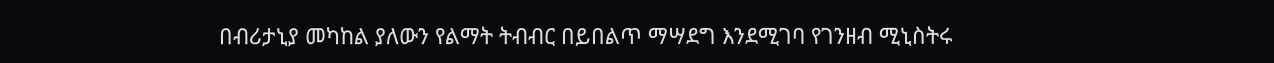በብሪታኒያ መካከል ያለውን የልማት ትብብር በይበልጥ ማሣደግ እንደሚገባ የገንዘብ ሚኒስትሩ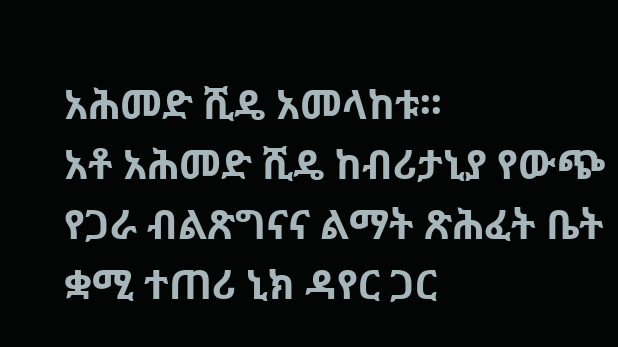አሕመድ ሺዴ አመላከቱ፡፡
አቶ አሕመድ ሺዴ ከብሪታኒያ የውጭ የጋራ ብልጽግናና ልማት ጽሕፈት ቤት ቋሚ ተጠሪ ኒክ ዳየር ጋር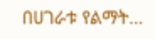በሀገራቱ የልማት…